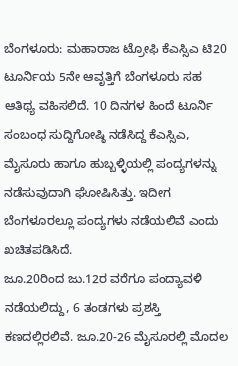ಬೆಂಗಳೂರು: ಮಹಾರಾಜ ಟ್ರೋಫಿ ಕೆಎಸ್ಸಿಎ ಟಿ20 ಟೂರ್ನಿಯ 5ನೇ ಆವೃತ್ತಿಗೆ ಬೆಂಗಳೂರು ಸಹ ಆತಿಥ್ಯ ವಹಿಸಲಿದೆ. 10 ದಿನಗಳ ಹಿಂದೆ ಟೂರ್ನಿ ಸಂಬಂಧ ಸುದ್ದಿಗೋಷ್ಠಿ ನಡೆಸಿದ್ದ ಕೆಎಸ್ಸಿಎ, ಮೈಸೂರು ಹಾಗೂ ಹುಬ್ಬಳ್ಳಿಯಲ್ಲಿ ಪಂದ್ಯಗಳನ್ನು ನಡೆಸುವುದಾಗಿ ಘೋಷಿಸಿತ್ತು. ಇದೀಗ ಬೆಂಗಳೂರಲ್ಲೂ ಪಂದ್ಯಗಳು ನಡೆಯಲಿವೆ ಎಂದು ಖಚಿತಪಡಿಸಿದೆ.
ಜೂ.20ರಿಂದ ಜು.12ರ ವರೆಗೂ ಪಂದ್ಯಾವಳಿ ನಡೆಯಲಿದ್ದು, 6 ತಂಡಗಳು ಪ್ರಶಸ್ತಿ ಕಣದಲ್ಲಿರಲಿವೆ. ಜೂ.20-26 ಮೈಸೂರಲ್ಲಿ ಮೊದಲ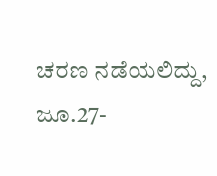ಚರಣ ನಡೆಯಲಿದ್ದು, ಜೂ.27-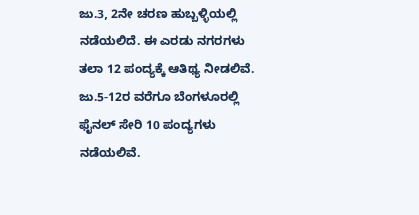ಜು.3, 2ನೇ ಚರಣ ಹುಬ್ಬಳ್ಳಿಯಲ್ಲಿ ನಡೆಯಲಿದೆ. ಈ ಎರಡು ನಗರಗಳು ತಲಾ 12 ಪಂದ್ಯಕ್ಕೆ ಆತಿಥ್ಯ ನೀಡಲಿವೆ. ಜು.5-12ರ ವರೆಗೂ ಬೆಂಗಳೂರಲ್ಲಿ ಫೈನಲ್ ಸೇರಿ 10 ಪಂದ್ಯಗಳು ನಡೆಯಲಿವೆ.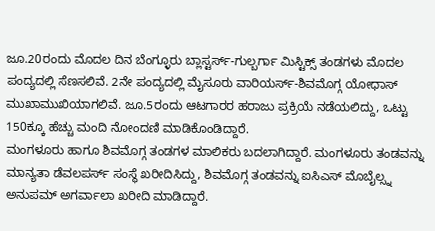ಜೂ.20ರಂದು ಮೊದಲ ದಿನ ಬೆಂಗ್ಳೂರು ಬ್ಲಾಸ್ಟರ್ಸ್-ಗುಲ್ಬರ್ಗಾ ಮಿಸ್ಟಿಕ್ಸ್ ತಂಡಗಳು ಮೊದಲ ಪಂದ್ಯದಲ್ಲಿ ಸೆಣಸಲಿವೆ. 2ನೇ ಪಂದ್ಯದಲ್ಲಿ ಮೈಸೂರು ವಾರಿಯರ್ಸ್-ಶಿವಮೊಗ್ಗ ಯೋಧಾಸ್ ಮುಖಾಮುಖಿಯಾಗಲಿವೆ. ಜೂ.5ರಂದು ಆಟಗಾರರ ಹರಾಜು ಪ್ರಕ್ರಿಯೆ ನಡೆಯಲಿದ್ದು, ಒಟ್ಟು 150ಕ್ಕೂ ಹೆಚ್ಚು ಮಂದಿ ನೋಂದಣಿ ಮಾಡಿಕೊಂಡಿದ್ದಾರೆ.
ಮಂಗಳೂರು ಹಾಗೂ ಶಿವಮೊಗ್ಗ ತಂಡಗಳ ಮಾಲಿಕರು ಬದಲಾಗಿದ್ದಾರೆ. ಮಂಗಳೂರು ತಂಡವನ್ನು ಮಾನ್ಯತಾ ಡೆವಲಪರ್ಸ್ ಸಂಸ್ಥೆ ಖರೀದಿಸಿದ್ದು, ಶಿವಮೊಗ್ಗ ತಂಡವನ್ನು ಐಸಿಎಸ್ ಮೊಬೈಲ್ಸ್ನ ಅನುಪಮ್ ಅಗರ್ವಾಲಾ ಖರೀದಿ ಮಾಡಿದ್ದಾರೆ.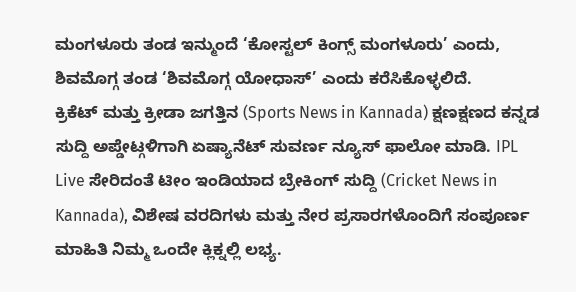ಮಂಗಳೂರು ತಂಡ ಇನ್ಮುಂದೆ ‘ಕೋಸ್ಟಲ್ ಕಿಂಗ್ಸ್ ಮಂಗಳೂರು’ ಎಂದು, ಶಿವಮೊಗ್ಗ ತಂಡ ‘ಶಿವಮೊಗ್ಗ ಯೋಧಾಸ್’ ಎಂದು ಕರೆಸಿಕೊಳ್ಳಲಿದೆ.
ಕ್ರಿಕೆಟ್ ಮತ್ತು ಕ್ರೀಡಾ ಜಗತ್ತಿನ (Sports News in Kannada) ಕ್ಷಣಕ್ಷಣದ ಕನ್ನಡ ಸುದ್ದಿ ಅಪ್ಡೇಟ್ಗಳಿಗಾಗಿ ಏಷ್ಯಾನೆಟ್ ಸುವರ್ಣ ನ್ಯೂಸ್ ಫಾಲೋ ಮಾಡಿ. IPL Live ಸೇರಿದಂತೆ ಟೀಂ ಇಂಡಿಯಾದ ಬ್ರೇಕಿಂಗ್ ಸುದ್ದಿ (Cricket News in Kannada), ವಿಶೇಷ ವರದಿಗಳು ಮತ್ತು ನೇರ ಪ್ರಸಾರಗಳೊಂದಿಗೆ ಸಂಪೂರ್ಣ ಮಾಹಿತಿ ನಿಮ್ಮ ಒಂದೇ ಕ್ಲಿಕ್ನಲ್ಲಿ ಲಭ್ಯ.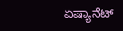ಏಷ್ಯಾನೆಟ್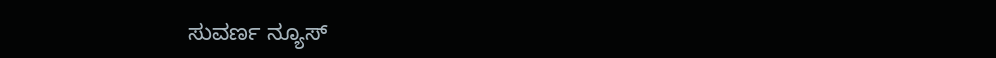ಸುವರ್ಣ ನ್ಯೂಸ್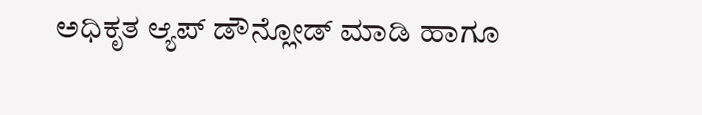ಅಧಿಕೃತ ಆ್ಯಪ್ ಡೌನ್ಲೋಡ್ ಮಾಡಿ ಹಾಗೂ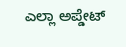ಎಲ್ಲಾ ಅಪ್ಡೇಟ್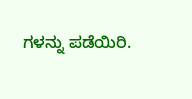ಗಳನ್ನು ಪಡೆಯಿರಿ.